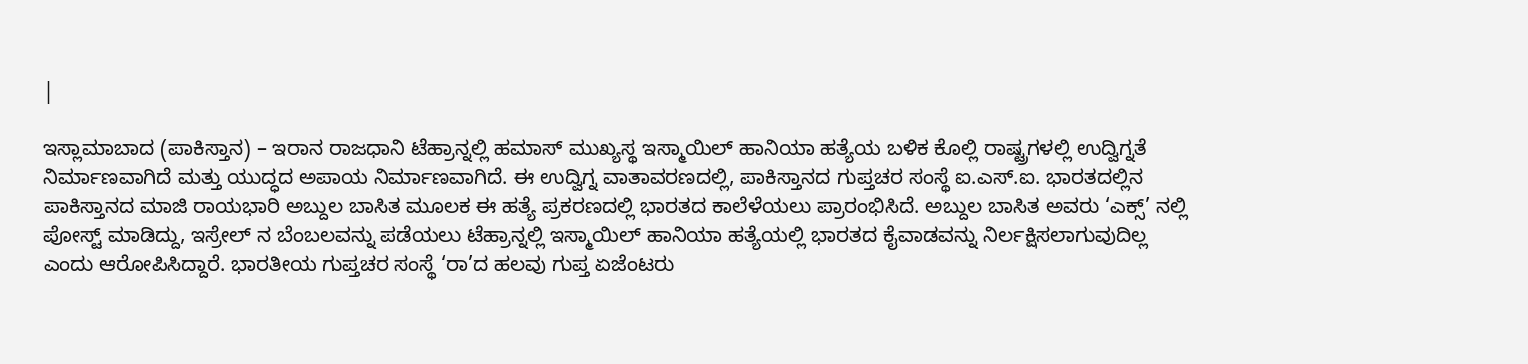|

ಇಸ್ಲಾಮಾಬಾದ (ಪಾಕಿಸ್ತಾನ) – ಇರಾನ ರಾಜಧಾನಿ ಟೆಹ್ರಾನ್ನಲ್ಲಿ ಹಮಾಸ್ ಮುಖ್ಯಸ್ಥ ಇಸ್ಮಾಯಿಲ್ ಹಾನಿಯಾ ಹತ್ಯೆಯ ಬಳಿಕ ಕೊಲ್ಲಿ ರಾಷ್ಟ್ರಗಳಲ್ಲಿ ಉದ್ವಿಗ್ನತೆ ನಿರ್ಮಾಣವಾಗಿದೆ ಮತ್ತು ಯುದ್ಧದ ಅಪಾಯ ನಿರ್ಮಾಣವಾಗಿದೆ. ಈ ಉದ್ವಿಗ್ನ ವಾತಾವರಣದಲ್ಲಿ, ಪಾಕಿಸ್ತಾನದ ಗುಪ್ತಚರ ಸಂಸ್ಥೆ ಐ.ಎಸ್.ಐ. ಭಾರತದಲ್ಲಿನ ಪಾಕಿಸ್ತಾನದ ಮಾಜಿ ರಾಯಭಾರಿ ಅಬ್ದುಲ ಬಾಸಿತ ಮೂಲಕ ಈ ಹತ್ಯೆ ಪ್ರಕರಣದಲ್ಲಿ ಭಾರತದ ಕಾಲೆಳೆಯಲು ಪ್ರಾರಂಭಿಸಿದೆ. ಅಬ್ದುಲ ಬಾಸಿತ ಅವರು ‘ಎಕ್ಸ್’ ನಲ್ಲಿ ಪೋಸ್ಟ್ ಮಾಡಿದ್ದು, ಇಸ್ರೇಲ್ ನ ಬೆಂಬಲವನ್ನು ಪಡೆಯಲು ಟೆಹ್ರಾನ್ನಲ್ಲಿ ಇಸ್ಮಾಯಿಲ್ ಹಾನಿಯಾ ಹತ್ಯೆಯಲ್ಲಿ ಭಾರತದ ಕೈವಾಡವನ್ನು ನಿರ್ಲಕ್ಷಿಸಲಾಗುವುದಿಲ್ಲ ಎಂದು ಆರೋಪಿಸಿದ್ದಾರೆ. ಭಾರತೀಯ ಗುಪ್ತಚರ ಸಂಸ್ಥೆ ‘ರಾ’ದ ಹಲವು ಗುಪ್ತ ಏಜೆಂಟರು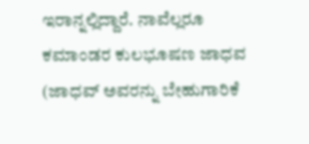ಇರಾನ್ನಲ್ಲಿದ್ದಾರೆ. ನಾವೆಲ್ಲರೂ ಕಮಾಂಡರ ಕುಲಭೂಷಣ ಜಾಧವ (ಜಾಧವ್ ಅವರನ್ನು ಬೇಹುಗಾರಿಕೆ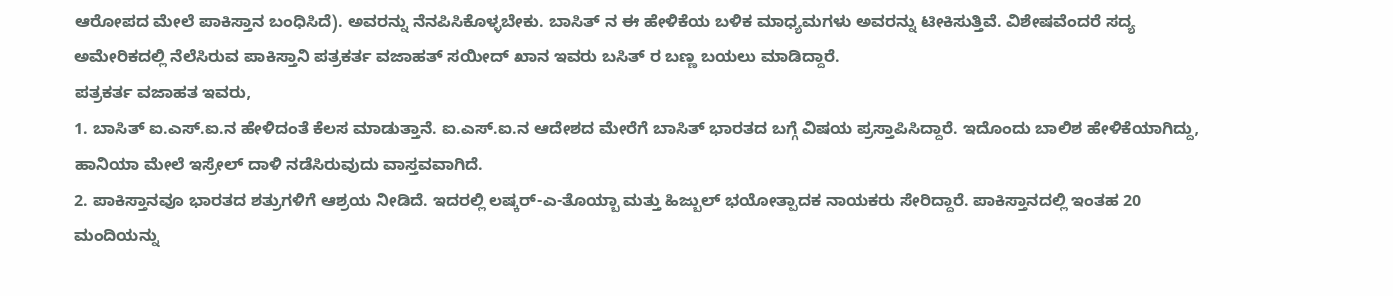ಆರೋಪದ ಮೇಲೆ ಪಾಕಿಸ್ತಾನ ಬಂಧಿಸಿದೆ). ಅವರನ್ನು ನೆನಪಿಸಿಕೊಳ್ಳಬೇಕು. ಬಾಸಿತ್ ನ ಈ ಹೇಳಿಕೆಯ ಬಳಿಕ ಮಾಧ್ಯಮಗಳು ಅವರನ್ನು ಟೀಕಿಸುತ್ತಿವೆ. ವಿಶೇಷವೆಂದರೆ ಸದ್ಯ ಅಮೇರಿಕದಲ್ಲಿ ನೆಲೆಸಿರುವ ಪಾಕಿಸ್ತಾನಿ ಪತ್ರಕರ್ತ ವಜಾಹತ್ ಸಯೀದ್ ಖಾನ ಇವರು ಬಸಿತ್ ರ ಬಣ್ಣ ಬಯಲು ಮಾಡಿದ್ದಾರೆ.
ಪತ್ರಕರ್ತ ವಜಾಹತ ಇವರು,
1. ಬಾಸಿತ್ ಐ.ಎಸ್.ಐ.ನ ಹೇಳಿದಂತೆ ಕೆಲಸ ಮಾಡುತ್ತಾನೆ. ಐ.ಎಸ್.ಐ.ನ ಆದೇಶದ ಮೇರೆಗೆ ಬಾಸಿತ್ ಭಾರತದ ಬಗ್ಗೆ ವಿಷಯ ಪ್ರಸ್ತಾಪಿಸಿದ್ದಾರೆ. ಇದೊಂದು ಬಾಲಿಶ ಹೇಳಿಕೆಯಾಗಿದ್ದು, ಹಾನಿಯಾ ಮೇಲೆ ಇಸ್ರೇಲ್ ದಾಳಿ ನಡೆಸಿರುವುದು ವಾಸ್ತವವಾಗಿದೆ.
2. ಪಾಕಿಸ್ತಾನವೂ ಭಾರತದ ಶತ್ರುಗಳಿಗೆ ಆಶ್ರಯ ನೀಡಿದೆ. ಇದರಲ್ಲಿ ಲಷ್ಕರ್-ಎ-ತೊಯ್ಬಾ ಮತ್ತು ಹಿಜ್ಬುಲ್ ಭಯೋತ್ಪಾದಕ ನಾಯಕರು ಸೇರಿದ್ದಾರೆ. ಪಾಕಿಸ್ತಾನದಲ್ಲಿ ಇಂತಹ 20 ಮಂದಿಯನ್ನು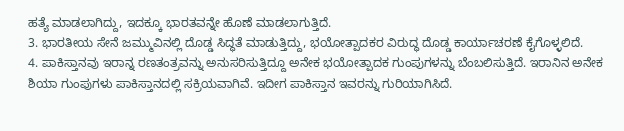ಹತ್ಯೆ ಮಾಡಲಾಗಿದ್ದು, ಇದಕ್ಕೂ ಭಾರತವನ್ನೇ ಹೊಣೆ ಮಾಡಲಾಗುತ್ತಿದೆ.
3. ಭಾರತೀಯ ಸೇನೆ ಜಮ್ಮುವಿನಲ್ಲಿ ದೊಡ್ಡ ಸಿದ್ಧತೆ ಮಾಡುತ್ತಿದ್ದು, ಭಯೋತ್ಪಾದಕರ ವಿರುದ್ಧ ದೊಡ್ಡ ಕಾರ್ಯಾಚರಣೆ ಕೈಗೊಳ್ಳಲಿದೆ.
4. ಪಾಕಿಸ್ತಾನವು ಇರಾನ್ನ ರಣತಂತ್ರವನ್ನು ಅನುಸರಿಸುತ್ತಿದ್ದೂ ಅನೇಕ ಭಯೋತ್ಪಾದಕ ಗುಂಪುಗಳನ್ನು ಬೆಂಬಲಿಸುತ್ತಿದೆ. ಇರಾನಿನ ಅನೇಕ ಶಿಯಾ ಗುಂಪುಗಳು ಪಾಕಿಸ್ತಾನದಲ್ಲಿ ಸಕ್ರಿಯವಾಗಿವೆ. ಇದೀಗ ಪಾಕಿಸ್ತಾನ ಇವರನ್ನು ಗುರಿಯಾಗಿಸಿದೆ.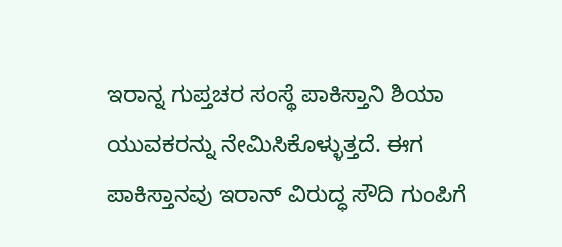ಇರಾನ್ನ ಗುಪ್ತಚರ ಸಂಸ್ಥೆ ಪಾಕಿಸ್ತಾನಿ ಶಿಯಾ ಯುವಕರನ್ನು ನೇಮಿಸಿಕೊಳ್ಳುತ್ತದೆ. ಈಗ ಪಾಕಿಸ್ತಾನವು ಇರಾನ್ ವಿರುದ್ಧ ಸೌದಿ ಗುಂಪಿಗೆ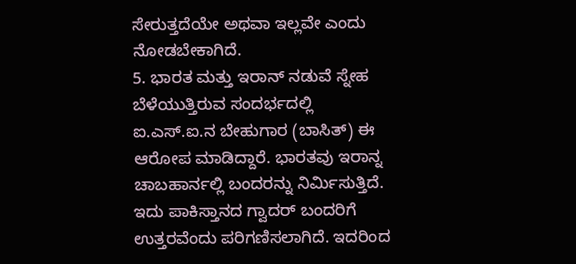ಸೇರುತ್ತದೆಯೇ ಅಥವಾ ಇಲ್ಲವೇ ಎಂದು ನೋಡಬೇಕಾಗಿದೆ.
5. ಭಾರತ ಮತ್ತು ಇರಾನ್ ನಡುವೆ ಸ್ನೇಹ ಬೆಳೆಯುತ್ತಿರುವ ಸಂದರ್ಭದಲ್ಲಿ ಐ.ಎಸ್.ಐ.ನ ಬೇಹುಗಾರ (ಬಾಸಿತ್) ಈ ಆರೋಪ ಮಾಡಿದ್ದಾರೆ. ಭಾರತವು ಇರಾನ್ನ ಚಾಬಹಾರ್ನಲ್ಲಿ ಬಂದರನ್ನು ನಿರ್ಮಿಸುತ್ತಿದೆ. ಇದು ಪಾಕಿಸ್ತಾನದ ಗ್ವಾದರ್ ಬಂದರಿಗೆ ಉತ್ತರವೆಂದು ಪರಿಗಣಿಸಲಾಗಿದೆ. ಇದರಿಂದ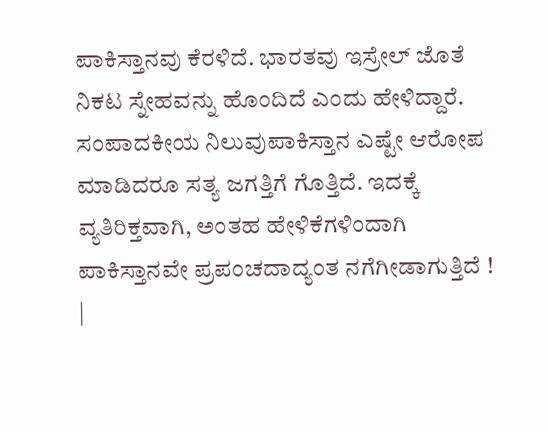ಪಾಕಿಸ್ತಾನವು ಕೆರಳಿದೆ. ಭಾರತವು ಇಸ್ರೇಲ್ ಜೊತೆ ನಿಕಟ ಸ್ನೇಹವನ್ನು ಹೊಂದಿದೆ ಎಂದು ಹೇಳಿದ್ದಾರೆ.
ಸಂಪಾದಕೀಯ ನಿಲುವುಪಾಕಿಸ್ತಾನ ಎಷ್ಟೇ ಆರೋಪ ಮಾಡಿದರೂ ಸತ್ಯ ಜಗತ್ತಿಗೆ ಗೊತ್ತಿದೆ. ಇದಕ್ಕೆ ವ್ಯತಿರಿಕ್ತವಾಗಿ, ಅಂತಹ ಹೇಳಿಕೆಗಳಿಂದಾಗಿ ಪಾಕಿಸ್ತಾನವೇ ಪ್ರಪಂಚದಾದ್ಯಂತ ನಗೆಗೀಡಾಗುತ್ತಿದೆ ! |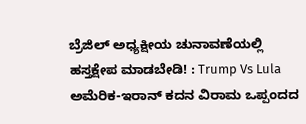ಬ್ರೆಜಿಲ್ ಅಧ್ಯಕ್ಷೀಯ ಚುನಾವಣೆಯಲ್ಲಿ ಹಸ್ತಕ್ಷೇಪ ಮಾಡಬೇಡಿ! : Trump Vs Lula
ಅಮೆರಿಕ-ಇರಾನ್ ಕದನ ವಿರಾಮ ಒಪ್ಪಂದದ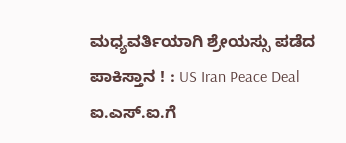ಮಧ್ಯವರ್ತಿಯಾಗಿ ಶ್ರೇಯಸ್ಸು ಪಡೆದ ಪಾಕಿಸ್ತಾನ ! : US Iran Peace Deal
ಐ.ಎಸ್.ಐ.ಗೆ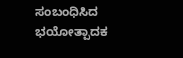ಸಂಬಂಧಿಸಿದ ಭಯೋತ್ಪಾದಕ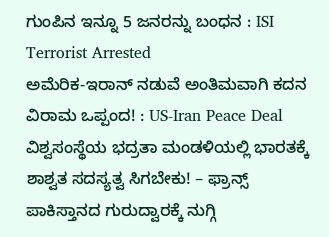ಗುಂಪಿನ ಇನ್ನೂ 5 ಜನರನ್ನು ಬಂಧನ : ISI Terrorist Arrested
ಅಮೆರಿಕ-ಇರಾನ್ ನಡುವೆ ಅಂತಿಮವಾಗಿ ಕದನ ವಿರಾಮ ಒಪ್ಪಂದ! : US-Iran Peace Deal
ವಿಶ್ವಸಂಸ್ಥೆಯ ಭದ್ರತಾ ಮಂಡಳಿಯಲ್ಲಿ ಭಾರತಕ್ಕೆ ಶಾಶ್ವತ ಸದಸ್ಯತ್ವ ಸಿಗಬೇಕು! – ಫ್ರಾನ್ಸ್
ಪಾಕಿಸ್ತಾನದ ಗುರುದ್ವಾರಕ್ಕೆ ನುಗ್ಗಿ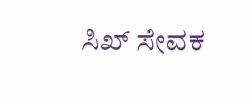ಸಿಖ್ ಸೇವಕ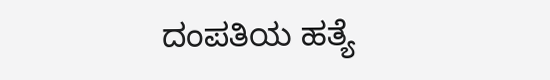ದಂಪತಿಯ ಹತ್ಯೆ